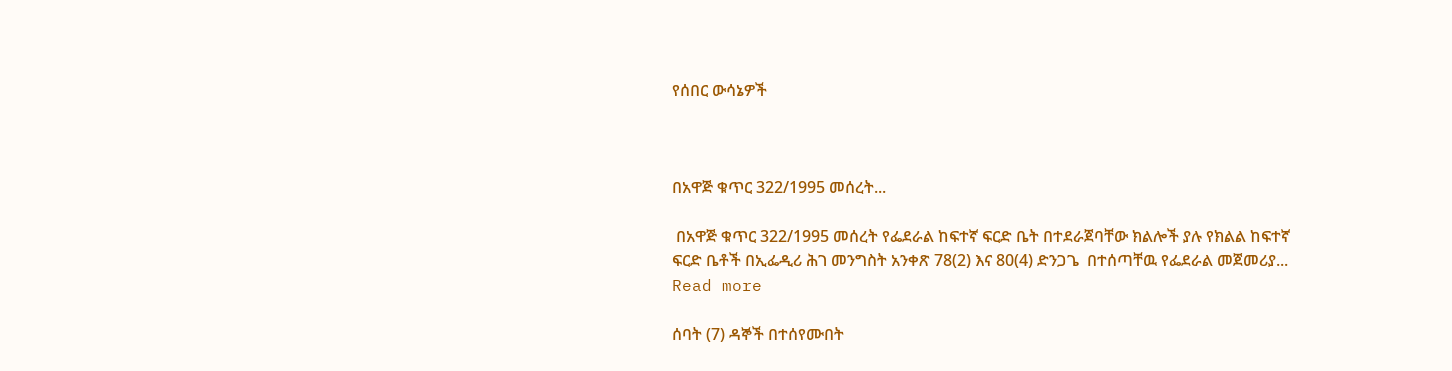የሰበር ውሳኔዎች



በአዋጅ ቁጥር 322/1995 መሰረት...

 በአዋጅ ቁጥር 322/1995 መሰረት የፌደራል ከፍተኛ ፍርድ ቤት በተደራጀባቸው ክልሎች ያሉ የክልል ከፍተኛ ፍርድ ቤቶች በኢፌዲሪ ሕገ መንግስት አንቀጽ 78(2) እና 80(4) ድንጋጌ  በተሰጣቸዉ የፌደራል መጀመሪያ... Read more

ሰባት (7) ዳኞች በተሰየሙበት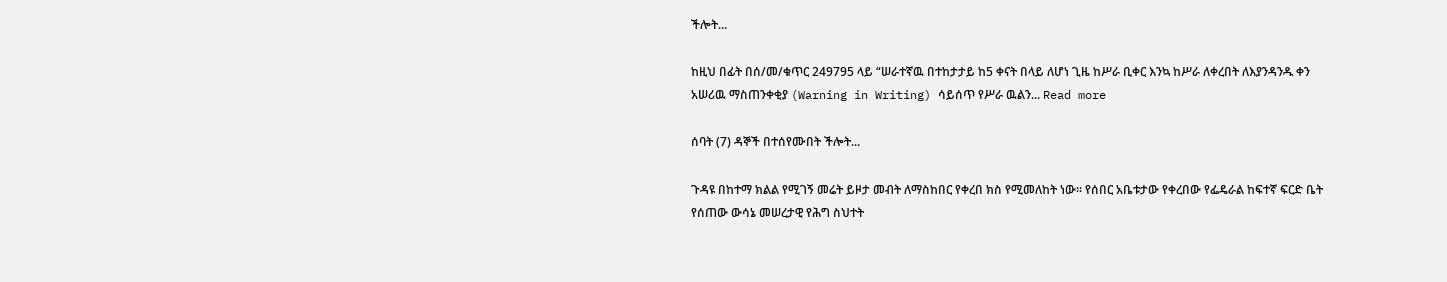ችሎት...

ከዚህ በፊት በሰ/መ/ቁጥር 249795 ላይ “ሠራተኛዉ በተከታታይ ከ5 ቀናት በላይ ለሆነ ጊዜ ከሥራ ቢቀር እንኳ ከሥራ ለቀረበት ለእያንዳንዱ ቀን አሠሪዉ ማስጠንቀቂያ (Warning in Writing) ሳይሰጥ የሥራ ዉልን... Read more

ሰባት (7) ዳኞች በተሰየሙበት ችሎት...

ጉዳዩ በከተማ ክልል የሚገኝ መሬት ይዞታ መብት ለማስከበር የቀረበ ክስ የሚመለከት ነው፡፡ የሰበር አቤቱታው የቀረበው የፌዴራል ከፍተኛ ፍርድ ቤት የሰጠው ውሳኔ መሠረታዊ የሕግ ስህተት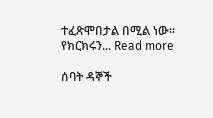ተፈጽሞበታል በሚል ነው፡፡ የክርክሩን... Read more

ሰባት ዳኞች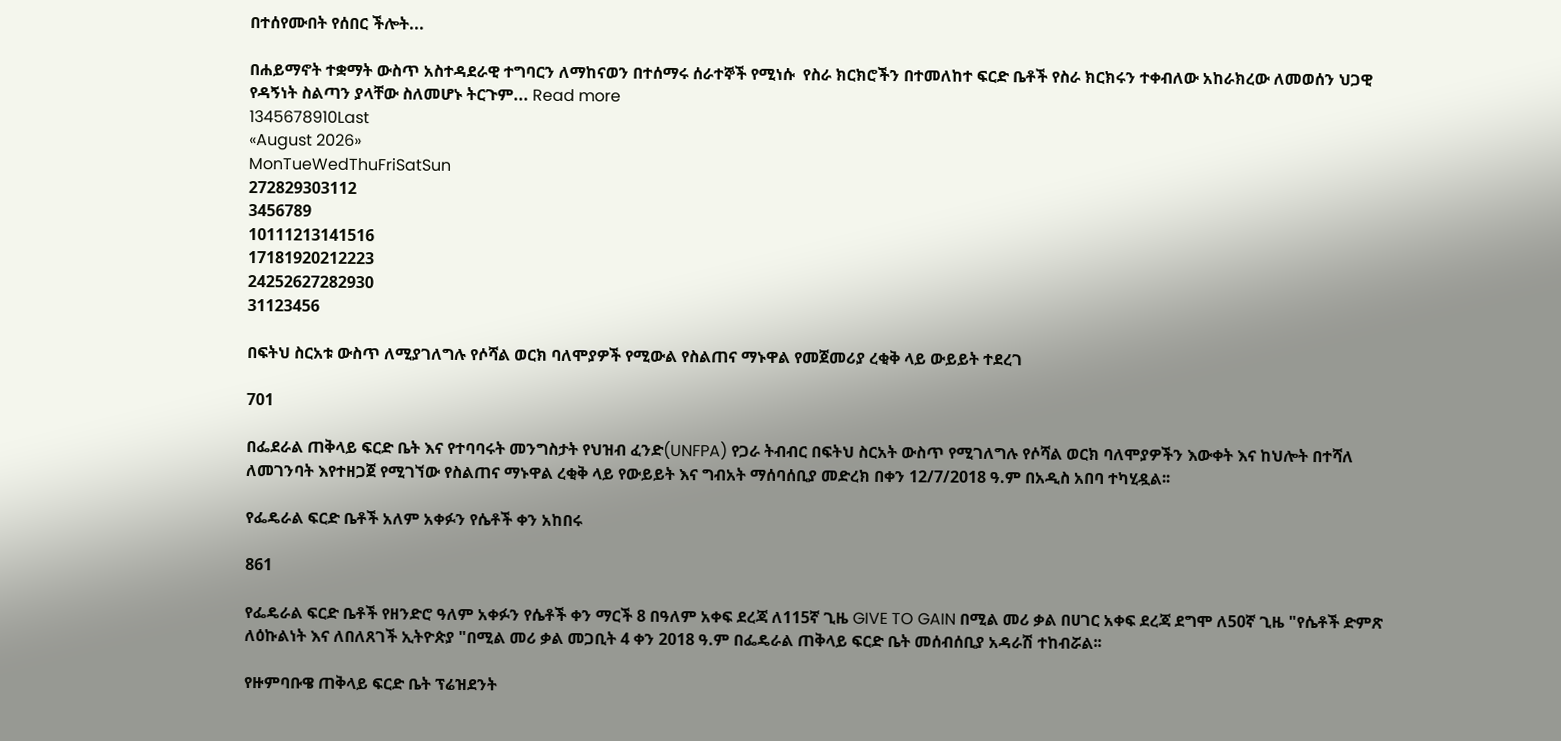በተሰየሙበት የሰበር ችሎት...

በሐይማኖት ተቋማት ውስጥ አስተዳደራዊ ተግባርን ለማከናወን በተሰማሩ ሰራተኞች የሚነሱ  የስራ ክርክሮችን በተመለከተ ፍርድ ቤቶች የስራ ክርክሩን ተቀብለው አከራክረው ለመወሰን ህጋዊ የዳኝነት ስልጣን ያላቸው ስለመሆኑ ትርጉም... Read more
1345678910Last
«August 2026»
MonTueWedThuFriSatSun
272829303112
3456789
10111213141516
17181920212223
24252627282930
31123456

በፍትህ ስርአቱ ውስጥ ለሚያገለግሉ የሶሻል ወርክ ባለሞያዎች የሚውል የስልጠና ማኑዋል የመጀመሪያ ረቂቅ ላይ ውይይት ተደረገ

701

በፌደራል ጠቅላይ ፍርድ ቤት እና የተባባሩት መንግስታት የህዝብ ፈንድ(UNFPA) የጋራ ትብብር በፍትህ ስርአት ውስጥ የሚገለግሉ የሶሻል ወርክ ባለሞያዎችን እውቀት እና ከህሎት በተሻለ ለመገንባት እየተዘጋጀ የሚገኘው የስልጠና ማኑዋል ረቂቅ ላይ የውይይት እና ግብአት ማሰባሰቢያ መድረክ በቀን 12/7/2018 ዓ.ም በአዲስ አበባ ተካሂዷል፡፡

የፌዴራል ፍርድ ቤቶች አለም አቀፉን የሴቶች ቀን አከበሩ

861

የፌዴራል ፍርድ ቤቶች የዘንድሮ ዓለም አቀፉን የሴቶች ቀን ማርች 8 በዓለም አቀፍ ደረጃ ለ115ኛ ጊዜ GIVE TO GAIN በሚል መሪ ቃል በሀገር አቀፍ ደረጃ ደግሞ ለ50ኛ ጊዜ "የሴቶች ድምጽ ለዕኩልነት እና ለበለጸገች ኢትዮጵያ "በሚል መሪ ቃል መጋቢት 4 ቀን 2018 ዓ.ም በፌዴራል ጠቅላይ ፍርድ ቤት መሰብሰቢያ አዳራሽ ተከብሯል፡፡

የዙምባቡዌ ጠቅላይ ፍርድ ቤት ፕሬዝደንት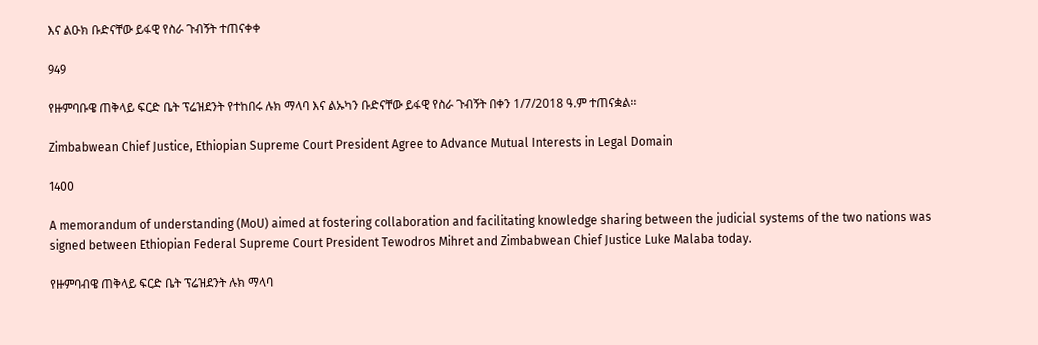እና ልዑክ ቡድናቸው ይፋዊ የስራ ጉብኝት ተጠናቀቀ

949

የዙምባቡዌ ጠቅላይ ፍርድ ቤት ፕሬዝደንት የተከበሩ ሉክ ማላባ እና ልኡካን ቡድናቸው ይፋዊ የስራ ጉብኝት በቀን 1/7/2018 ዓ.ም ተጠናቋል፡፡

Zimbabwean Chief Justice, Ethiopian Supreme Court President Agree to Advance Mutual Interests in Legal Domain

1400

A memorandum of understanding (MoU) aimed at fostering collaboration and facilitating knowledge sharing between the judicial systems of the two nations was signed between Ethiopian Federal Supreme Court President Tewodros Mihret and Zimbabwean Chief Justice Luke Malaba today.

የዙምባብዌ ጠቅላይ ፍርድ ቤት ፕሬዝደንት ሉክ ማላባ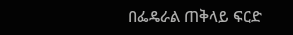በፌዴራል ጠቅላይ ፍርድ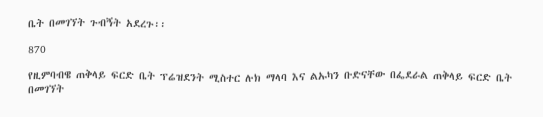ቤት በመገኘት ጉብኝት አደረጉ፡፡

870

የዚምባብዌ ጠቅላይ ፍርድ ቤት ፕሬዝደንት ሚስተር ሉክ ማላባ እና ልኡካን ቡድናቸው በፌደራል ጠቅላይ ፍርድ ቤት በመገኘት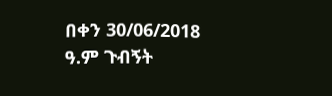በቀን 30/06/2018 ዓ.ም ጉብኝት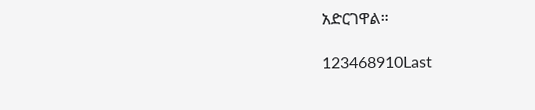አድርገዋል።

123468910Last